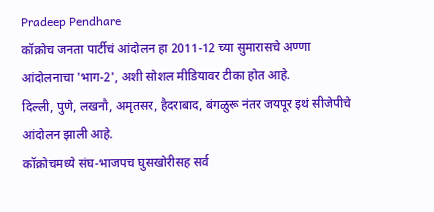Pradeep Pendhare
कॉक्रोच जनता पार्टीचं आंदोलन हा 2011-12 च्या सुमारासचे अण्णा आंदोलनाचा 'भाग-2', अशी सोशल मीडियावर टीका होत आहे.
दिल्ली, पुणे, लखनौ, अमृतसर, हैदराबाद, बंगळुरू नंतर जयपूर इथं सीजेपीचे आंदोलन झाली आहे.
कॉक्रोचमध्ये संघ-भाजपच घुसखोरीसह सर्व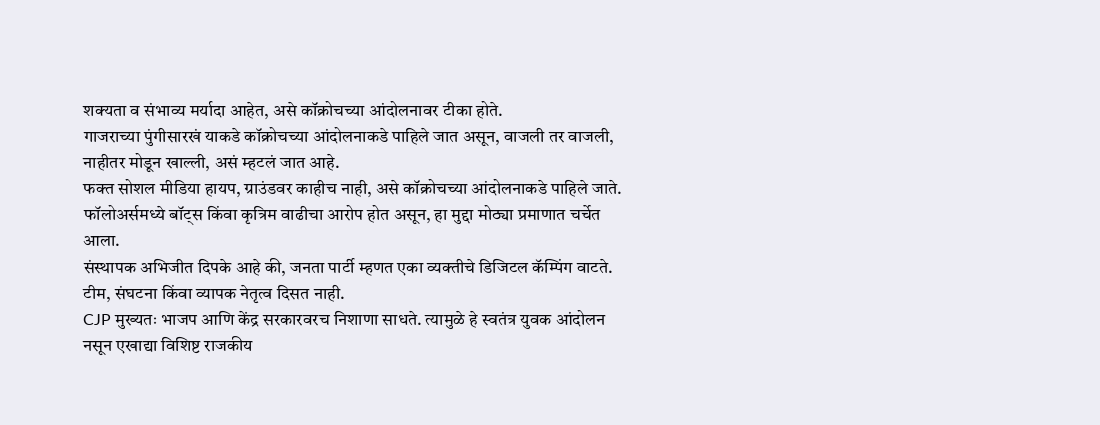शक्यता व संभाव्य मर्यादा आहेत, असे कॉक्रोचच्या आंदोलनावर टीका होते.
गाजराच्या पुंगीसारखं याकडे कॉक्रोचच्या आंदोलनाकडे पाहिले जात असून, वाजली तर वाजली, नाहीतर मोडून खाल्ली, असं म्हटलं जात आहे.
फक्त सोशल मीडिया हायप, ग्राउंडवर काहीच नाही, असे कॉक्रोचच्या आंदोलनाकडे पाहिले जाते.
फॉलोअर्समध्ये बॉट्स किंवा कृत्रिम वाढीचा आरोप होत असून, हा मुद्दा मोठ्या प्रमाणात चर्चेत आला.
संस्थापक अभिजीत दिपके आहे की, जनता पार्टी म्हणत एका व्यक्तीचे डिजिटल कॅम्पिंग वाटते. टीम, संघटना किंवा व्यापक नेतृत्व दिसत नाही.
CJP मुख्यतः भाजप आणि केंद्र सरकारवरच निशाणा साधते. त्यामुळे हे स्वतंत्र युवक आंदोलन नसून एखाद्या विशिष्ट राजकीय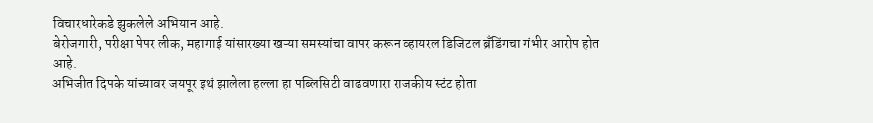विचारधारेकडे झुकलेले अभियान आहे.
बेरोजगारी, परीक्षा पेपर लीक, महागाई यांसारख्या खऱ्या समस्यांचा वापर करून व्हायरल डिजिटल ब्रँडिंगचा गंभीर आरोप होत आहे.
अभिजीत दिपके यांच्यावर जयपूर इथं झालेला हल्ला हा पब्लिसिटी वाढवणारा राजकीय स्टंट होता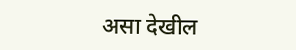असा देखील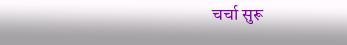चर्चा सुरू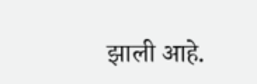झाली आहे.